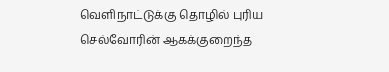வெளிநாட்டுக்கு தொழில் புரிய செல்வோரின் ஆகக்குறைந்த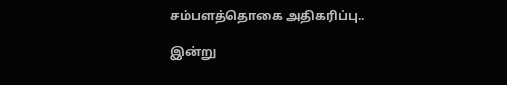சம்பளத்தொகை அதிகரிப்பு..

இன்று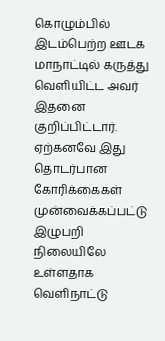கொழும்பில் இடம்பெற்ற ஊடக மாநாட்டில் கருத்து வெளியிட்ட அவர் இதனை குறிப்பிட்டார்.
ஏற்கனவே இது தொடர்பான கோரிக்கைகள் முன்வைக்கப்பட்டு இழுபறி நிலையிலே உள்ளதாக வெளிநாட்டு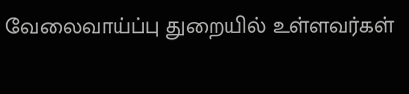வேலைவாய்ப்பு துறையில் உள்ளவர்கள்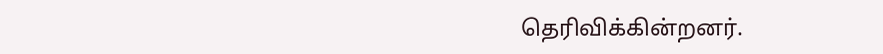தெரிவிக்கின்றனர்.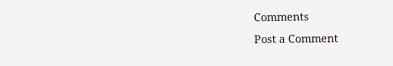Comments
Post a Comment